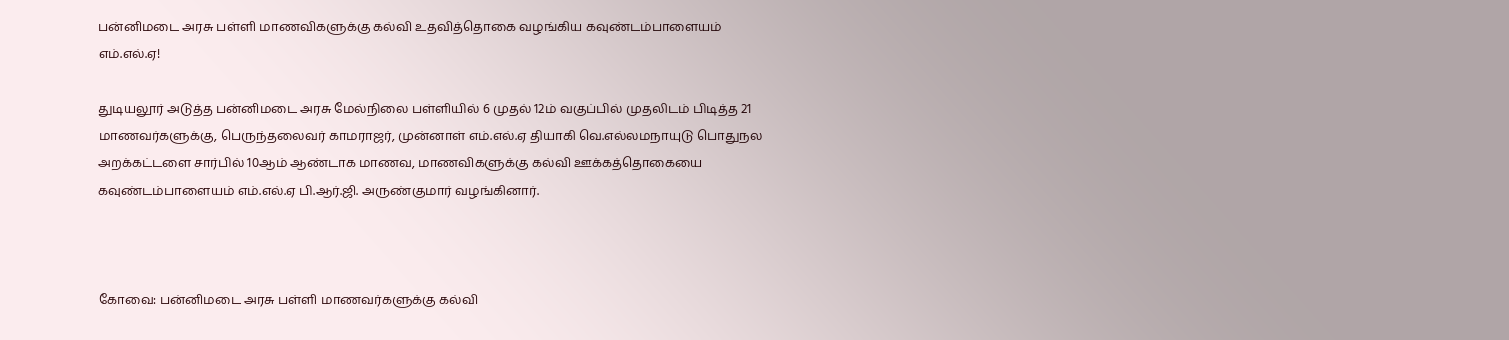பன்னிமடை அரசு பள்ளி மாணவிகளுக்கு கல்வி உதவித்தொகை வழங்கிய கவுண்டம்பாளையம் எம்.எல்.ஏ!

துடியலூர் அடுத்த பன்னிமடை அரசு மேல்நிலை பள்ளியில் 6 முதல் 12ம் வகுப்பில் முதலிடம் பிடித்த 21 மாணவர்களுக்கு, பெருந்தலைவர் காமராஜர், முன்னாள் எம்.எல்.ஏ தியாகி வெ.எல்லமநாயுடு பொதுநல அறக்கட்டளை சார்பில் 10ஆம் ஆண்டாக மாணவ, மாணவிகளுக்கு கல்வி ஊக்கத்தொகையை கவுண்டம்பாளையம் எம்.எல்.ஏ பி.ஆர்.ஜி. அருண்குமார் வழங்கினார்.



கோவை: பன்னிமடை அரசு பள்ளி மாணவர்களுக்கு கல்வி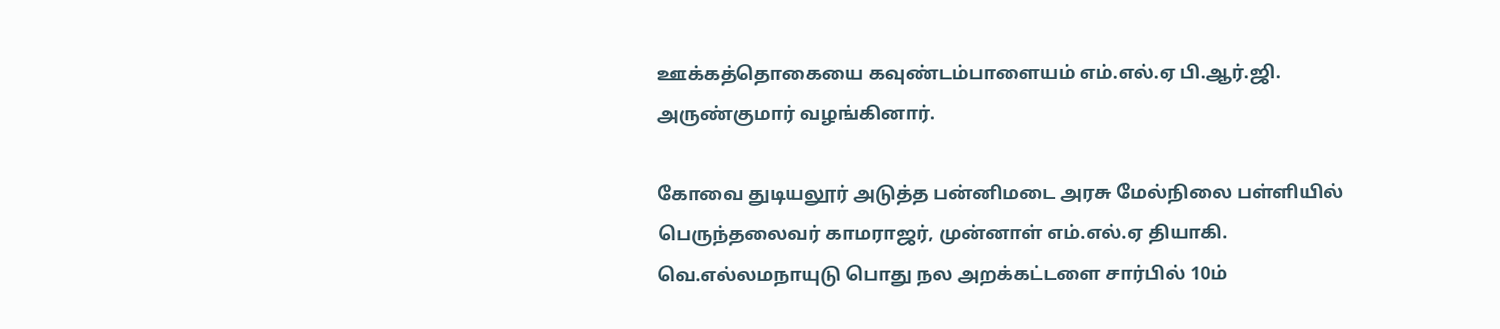ஊக்கத்தொகையை கவுண்டம்பாளையம் எம்.எல்.ஏ பி.ஆர்.ஜி. அருண்குமார் வழங்கினார்.

கோவை துடியலூர் அடுத்த பன்னிமடை அரசு மேல்நிலை பள்ளியில் பெருந்தலைவர் காமராஜர், முன்னாள் எம்.எல்.ஏ தியாகி. வெ.எல்லமநாயுடு பொது நல அறக்கட்டளை சார்பில் 10ம்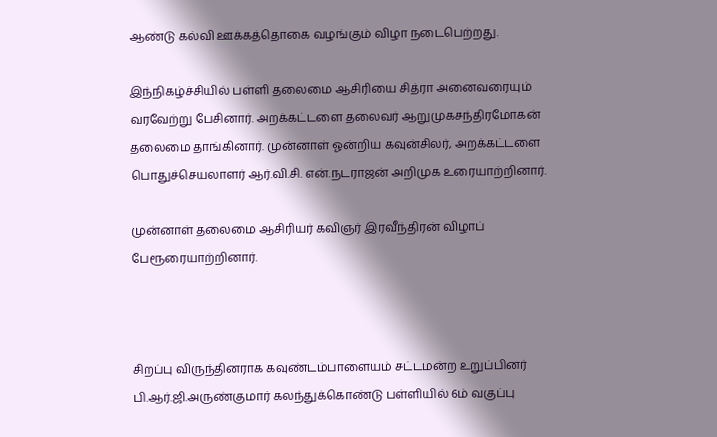ஆண்டு கல்வி ஊக்கத்தொகை வழங்கும் விழா நடைபெற்றது.

இந்நிகழ்ச்சியில் பள்ளி தலைமை ஆசிரியை சித்ரா அனைவரையும் வரவேற்று பேசினார். அறக்கட்டளை தலைவர் ஆறுமுகசந்திரமோகன் தலைமை தாங்கினார். முன்னாள் ஓன்றிய கவுன்சிலர், அறக்கட்டளை பொதுச்செயலாளர் ஆர்.வி.சி. என்.நடராஜன் அறிமுக உரையாற்றினார்.

முன்னாள் தலைமை ஆசிரியர் கவிஞர் இரவீந்திரன் விழாப் பேரூரையாற்றினார்.



சிறப்பு விருந்தினராக கவுண்டம்பாளையம் சட்டமன்ற உறுப்பினர் பி.ஆர்.ஜி.அருண்குமார் கலந்துக்கொண்டு பள்ளியில் 6ம் வகுப்பு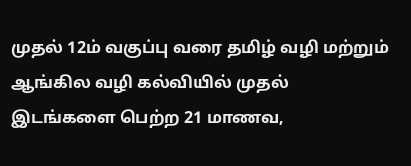முதல் 12ம் வகுப்பு வரை தமிழ் வழி மற்றும் ஆங்கில வழி கல்வியில் முதல் இடங்களை பெற்ற 21 மாணவ,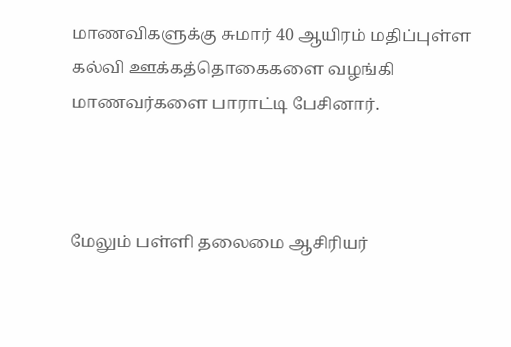மாணவிகளுக்கு சுமார் 40 ஆயிரம் மதிப்புள்ள கல்வி ஊக்கத்தொகைகளை வழங்கி மாணவர்களை பாராட்டி பேசினார்.



மேலும் பள்ளி தலைமை ஆசிரியர்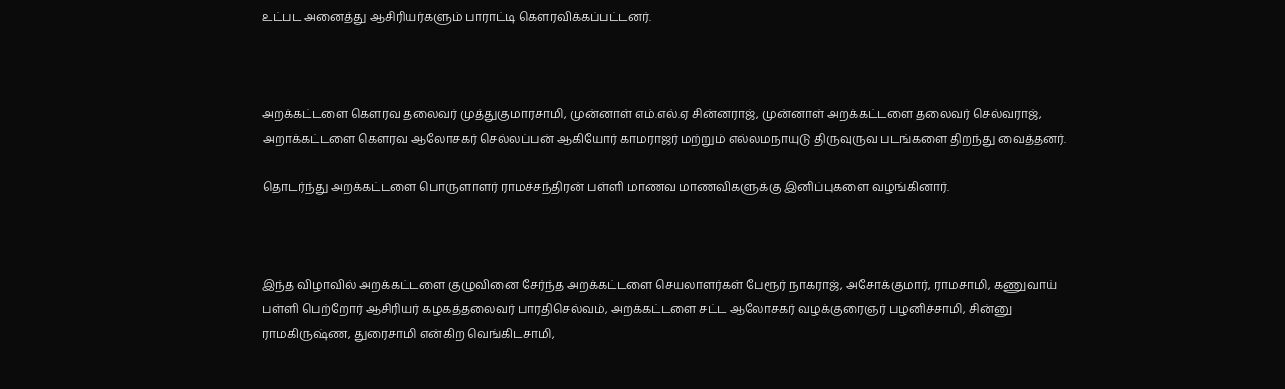உட்பட அனைத்து ஆசிரியர்களும் பாராட்டி கெளரவிக்கப்பட்டனர்.



அறக்கட்டளை கெளரவ தலைவர் முத்துகுமாரசாமி, முன்னாள் எம்.எல்.ஏ சின்னராஜ், முன்னாள் அறக்கட்டளை தலைவர் செல்வராஜ், அறாக்கட்டளை கெளரவ ஆலோசகர் செல்லப்பன் ஆகியோர் காமராஜர் மற்றும் எல்லமநாயுடு திருவுருவ படங்களை திறந்து வைத்தனர்.

தொடர்ந்து அறக்கட்டளை பொருளாளர் ராமச்சந்திரன் பள்ளி மாணவ மாணவிகளுக்கு இனிப்புகளை வழங்கினார்.



இந்த விழாவில் அறக்கட்டளை குழுவினை சேர்ந்த அறக்கட்டளை செயலாளர்கள் பேரூர் நாகராஜ், அசோக்குமார், ராமசாமி, கணுவாய் பள்ளி பெற்றோர் ஆசிரியர் கழகத்தலைவர் பாரதிசெல்வம், அறக்கட்டளை சட்ட ஆலோசகர் வழக்குரைஞர் பழனிச்சாமி, சின்னு ராமகிருஷ்ண, துரைசாமி என்கிற வெங்கிடசாமி,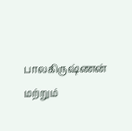பாலகிருஷ்ணன் மற்றும்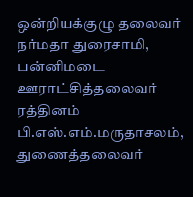ஒன்றியக்குழு தலைவர் நர்மதா துரைசாமி, பன்னிமடை ஊராட்சித்தலைவர் ரத்தினம் பி.எஸ்.எம்.மருதாசலம், துணைத்தலைவர்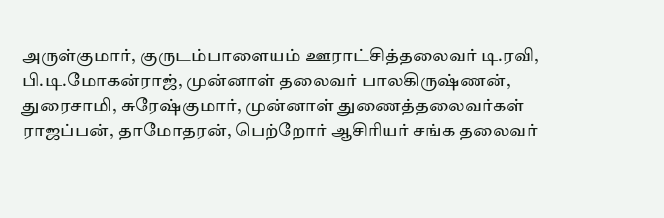அருள்குமார், குருடம்பாளையம் ஊராட்சித்தலைவர் டி.ரவி, பி.டி.மோகன்ராஜ், முன்னாள் தலைவர் பாலகிருஷ்ணன், துரைசாமி, சுரேஷ்குமார், முன்னாள் துணைத்தலைவர்கள் ராஜப்பன், தாமோதரன், பெற்றோர் ஆசிரியர் சங்க தலைவர்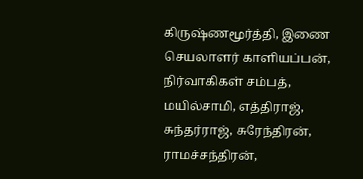கிருஷ்ணமூர்த்தி, இணை செயலாளர் காளியப்பன், நிர்வாகிகள் சம்பத், மயில்சாமி, எத்திராஜ், சுந்தர்ராஜ், சுரேந்திரன், ராமச்சந்திரன்,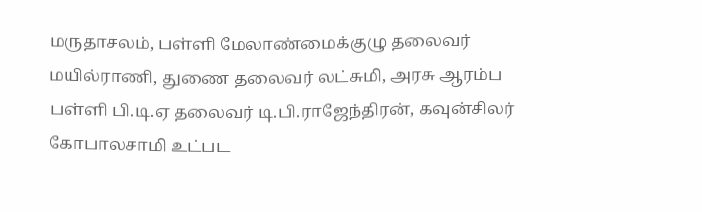மருதாசலம், பள்ளி மேலாண்மைக்குழு தலைவர் மயில்ராணி, துணை தலைவர் லட்சுமி, அரசு ஆரம்ப பள்ளி பி.டி.ஏ தலைவர் டி.பி.ராஜேந்திரன், கவுன்சிலர் கோபாலசாமி உட்பட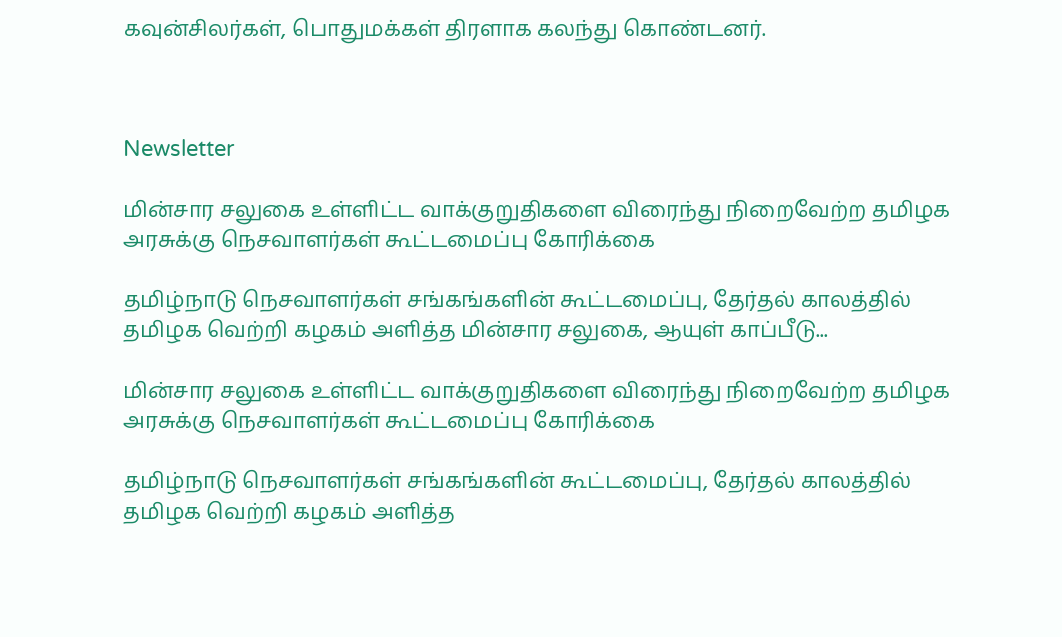கவுன்சிலர்கள், பொதுமக்கள் திரளாக கலந்து கொண்டனர்.



Newsletter

மின்சார சலுகை உள்ளிட்ட வாக்குறுதிகளை விரைந்து நிறைவேற்ற தமிழக அரசுக்கு நெசவாளர்கள் கூட்டமைப்பு கோரிக்கை

தமிழ்நாடு நெசவாளர்கள் சங்கங்களின் கூட்டமைப்பு, தேர்தல் காலத்தில் தமிழக வெற்றி கழகம் அளித்த மின்சார சலுகை, ஆயுள் காப்பீடு...

மின்சார சலுகை உள்ளிட்ட வாக்குறுதிகளை விரைந்து நிறைவேற்ற தமிழக அரசுக்கு நெசவாளர்கள் கூட்டமைப்பு கோரிக்கை

தமிழ்நாடு நெசவாளர்கள் சங்கங்களின் கூட்டமைப்பு, தேர்தல் காலத்தில் தமிழக வெற்றி கழகம் அளித்த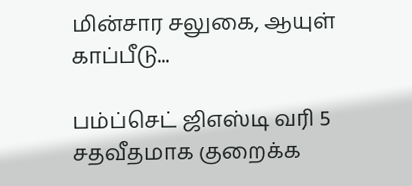மின்சார சலுகை, ஆயுள் காப்பீடு...

பம்ப்செட் ஜிஎஸ்டி வரி 5 சதவீதமாக குறைக்க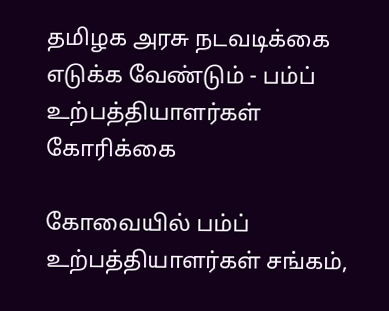தமிழக அரசு நடவடிக்கை எடுக்க வேண்டும் - பம்ப் உற்பத்தியாளர்கள் கோரிக்கை

கோவையில் பம்ப் உற்பத்தியாளர்கள் சங்கம்,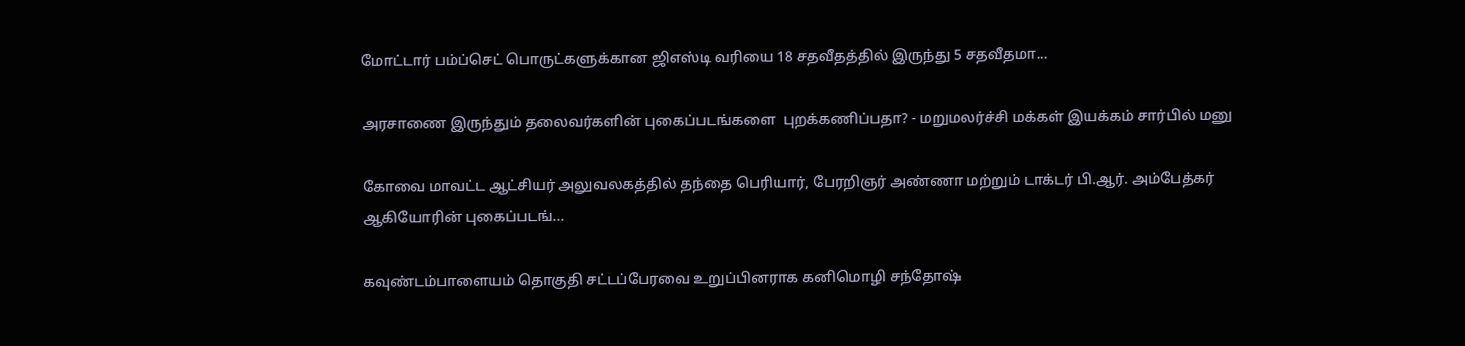மோட்டார் பம்ப்செட் பொருட்களுக்கான ஜிஎஸ்டி வரியை 18 சதவீதத்தில் இருந்து 5 சதவீதமா...

அரசாணை இருந்தும் தலைவர்களின் புகைப்படங்களை  புறக்கணிப்பதா? - மறுமலர்ச்சி மக்கள் இயக்கம் சார்பில் மனு

கோவை மாவட்ட ஆட்சியர் அலுவலகத்தில் தந்தை பெரியார், பேரறிஞர் அண்ணா மற்றும் டாக்டர் பி.ஆர். அம்பேத்கர் ஆகியோரின் புகைப்படங்...

கவுண்டம்பாளையம் தொகுதி சட்டப்பேரவை உறுப்பினராக கனிமொழி சந்தோஷ்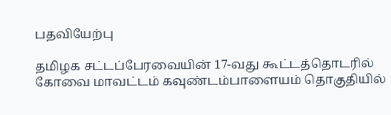பதவியேற்பு

தமிழக சட்டப்பேரவையின் 17-வது கூட்டத்தொடரில் கோவை மாவட்டம் கவுண்டம்பாளையம் தொகுதியில்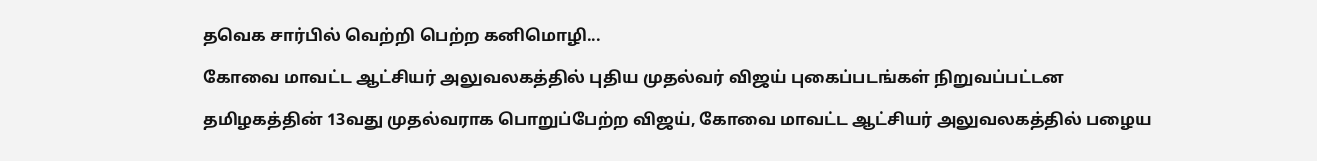தவெக சார்பில் வெற்றி பெற்ற கனிமொழி...

கோவை மாவட்ட ஆட்சியர் அலுவலகத்தில் புதிய முதல்வர் விஜய் புகைப்படங்கள் நிறுவப்பட்டன

தமிழகத்தின் 13வது முதல்வராக பொறுப்பேற்ற விஜய், கோவை மாவட்ட ஆட்சியர் அலுவலகத்தில் பழைய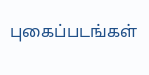புகைப்படங்கள்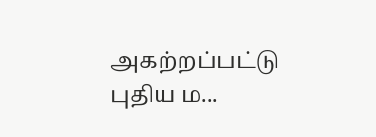அகற்றப்பட்டு புதிய ம...